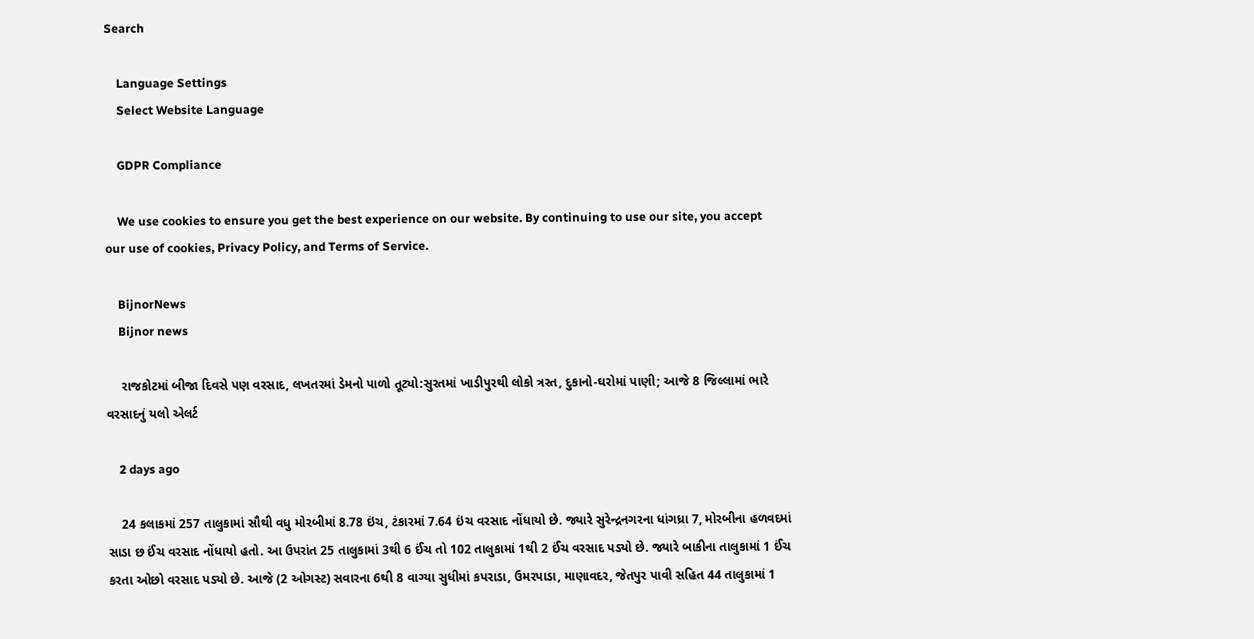Search

    Language Settings
    Select Website Language

    GDPR Compliance

    We use cookies to ensure you get the best experience on our website. By continuing to use our site, you accept our use of cookies, Privacy Policy, and Terms of Service.

    BijnorNews
    Bijnor news

    રાજકોટમાં બીજા દિવસે પણ વરસાદ, લખતરમાં ડેમનો પાળો તૂટ્યો:સુરતમાં ખાડીપુરથી લોકો ત્રસ્ત, દુકાનો-ઘરોમાં પાણી; આજે 8 જિલ્લામાં ભારે વરસાદનું યલો એલર્ટ

    2 days ago

    24 કલાકમાં 257 તાલુકામાં સૌથી વધુ મોરબીમાં 8.78 ઇંચ, ટંકારમાં 7.64 ઇંચ વરસાદ નોંધાયો છે. જ્યારે સુરેન્દ્રનગરના ધાંગધ્રા 7, મોરબીના હળવદમાં સાડા છ ઈંચ વરસાદ નોંધાયો હતો. આ ઉપરાંત 25 તાલુકામાં 3થી 6 ઈંચ તો 102 તાલુકામાં 1થી 2 ઈંચ વરસાદ પડ્યો છે. જ્યારે બાકીના તાલુકામાં 1 ઈંચ કરતા ઓછો વરસાદ પડ્યો છે. આજે (2 ઓગસ્ટ) સવારના 6થી 8 વાગ્યા સુધીમાં કપરાડા, ઉમરપાડા, માણાવદર, જેતપુર પાવી સહિત 44 તાલુકામાં 1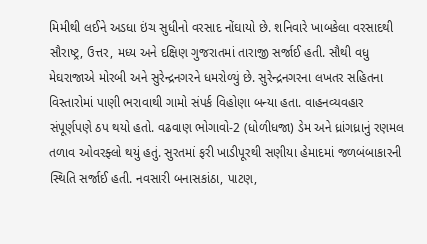મિમીથી લઈને અડધા ઇંચ સુધીનો વરસાદ નોંઘાયો છે. શનિવારે ખાબકેલા વરસાદથી સૌરાષ્ટ્ર, ઉત્તર, મધ્ય અને દક્ષિણ ગુજરાતમાં તારાજી સર્જાઈ હતી. સૌથી વધુ મેઘરાજાએ મોરબી અને સુરેન્દ્રનગરને ધમરોળ્યું છે. સુરેન્દ્રનગરના લખતર સહિતના વિસ્તારોમાં પાણી ભરાવાથી ગામો સંપર્ક વિહોણા બન્યા હતા. વાહનવ્યવહાર સંપૂર્ણપણે ઠપ થયો હતો. વઢવાણ ભોગાવો-2 (ધોળીધજા) ડેમ અને ધ્રાંગધ્રાનું રણમલ તળાવ ઓવરફ્લો થયું હતું. સુરતમાં ફરી ખાડીપૂરથી સણીયા હેમાદમાં જળબંબાકારની સ્થિતિ સર્જાઈ હતી. નવસારી બનાસકાંઠા, પાટણ,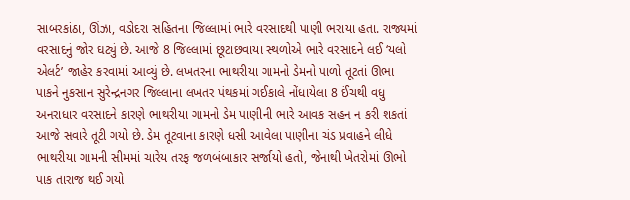સાબરકાંઠા, ઊંઝા, વડોદરા સહિતના જિલ્લામાં ભારે વરસાદથી પાણી ભરાયા હતા. રાજ્યમાં વરસાદનું જોર ઘટ્યું છે. આજે 8 જિલ્લામાં છૂટાછવાયા સ્થળોએ ભારે વરસાદને લઈ ‘યલો એલર્ટ’ જાહેર કરવામાં આવ્યું છે. લખતરના ભાથરીયા ગામનો ડેમનો પાળો તૂટતાં ઊભા પાકને નુકસાન સુરેન્દ્રનગર જિલ્લાના લખતર પંથકમાં ગઈકાલે નોંધાયેલા 8 ઈંચથી વધુ અનરાધાર વરસાદને કારણે ભાથરીયા ગામનો ડેમ પાણીની ભારે આવક સહન ન કરી શકતાં આજે સવારે તૂટી ગયો છે. ડેમ તૂટવાના કારણે ધસી આવેલા પાણીના ચંડ પ્રવાહને લીધે ભાથરીયા ગામની સીમમાં ચારેય તરફ જળબંબાકાર સર્જાયો હતો, જેનાથી ખેતરોમાં ઊભો પાક તારાજ થઈ ગયો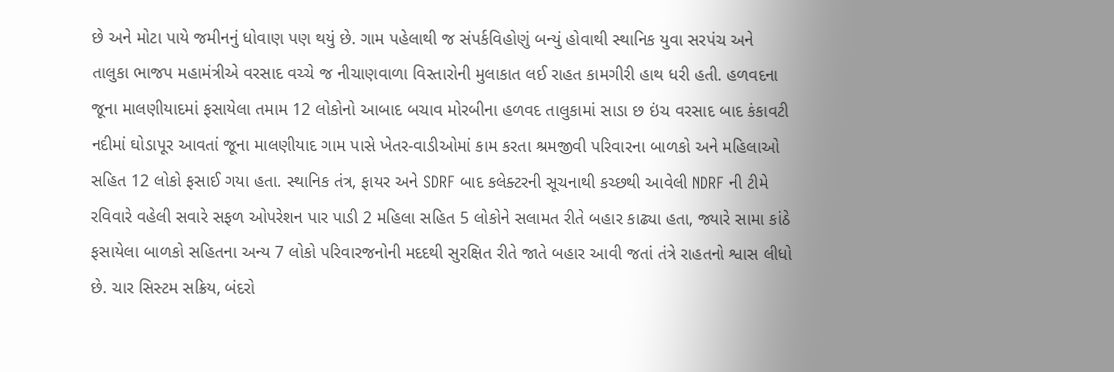છે અને મોટા પાયે જમીનનું ધોવાણ પણ થયું છે. ગામ પહેલાથી જ સંપર્કવિહોણું બન્યું હોવાથી સ્થાનિક યુવા સરપંચ અને તાલુકા ભાજપ મહામંત્રીએ વરસાદ વચ્ચે જ નીચાણવાળા વિસ્તારોની મુલાકાત લઈ રાહત કામગીરી હાથ ધરી હતી. હળવદના જૂના માલણીયાદમાં ફસાયેલા તમામ 12 લોકોનો આબાદ બચાવ મોરબીના હળવદ તાલુકામાં સાડા છ ઇંચ વરસાદ બાદ કંકાવટી નદીમાં ઘોડાપૂર આવતાં જૂના માલણીયાદ ગામ પાસે ખેતર-વાડીઓમાં કામ કરતા શ્રમજીવી પરિવારના બાળકો અને મહિલાઓ સહિત 12 લોકો ફસાઈ ગયા હતા. સ્થાનિક તંત્ર, ફાયર અને SDRF બાદ કલેક્ટરની સૂચનાથી કચ્છથી આવેલી NDRF ની ટીમે રવિવારે વહેલી સવારે સફળ ઓપરેશન પાર પાડી 2 મહિલા સહિત 5 લોકોને સલામત રીતે બહાર કાઢ્યા હતા, જ્યારે સામા કાંઠે ફસાયેલા બાળકો સહિતના અન્ય 7 લોકો પરિવારજનોની મદદથી સુરક્ષિત રીતે જાતે બહાર આવી જતાં તંત્રે રાહતનો શ્વાસ લીધો છે. ચાર સિસ્ટમ સક્રિય, બંદરો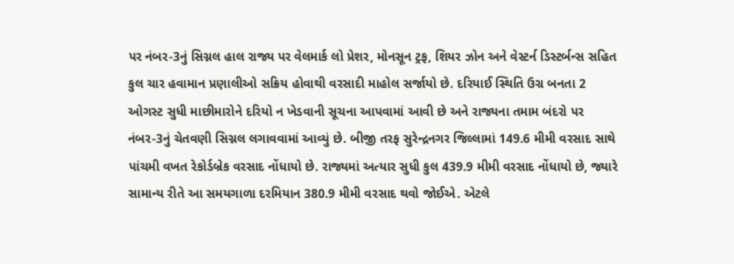પર નંબર-3નું સિગ્નલ હાલ રાજ્ય પર વેલમાર્ક લો પ્રેશર, મોનસૂન ટ્રફ, શિયર ઝોન અને વેસ્ટર્ન ડિસ્ટર્બન્સ સહિત કુલ ચાર હવામાન પ્રણાલીઓ સક્રિય હોવાથી વરસાદી માહોલ સર્જાયો છે. દરિયાઈ સ્થિતિ ઉગ્ર બનતા 2 ઓગસ્ટ સુધી માછીમારોને દરિયો ન ખેડવાની સૂચના આપવામાં આવી છે અને રાજ્યના તમામ બંદરો પર નંબર-3નું ચેતવણી સિગ્નલ લગાવવામાં આવ્યું છે. બીજી તરફ સુરેન્દ્રનગર જિલ્લામાં 149.6 મીમી વરસાદ સાથે પાંચમી વખત રેકોર્ડબ્રેક વરસાદ નોંધાયો છે. રાજ્યમાં અત્યાર સુધી કુલ 439.9 મીમી વરસાદ નોંધાયો છે, જ્યારે સામાન્ય રીતે આ સમયગાળા દરમિયાન 380.9 મીમી વરસાદ થવો જોઈએ. એટલે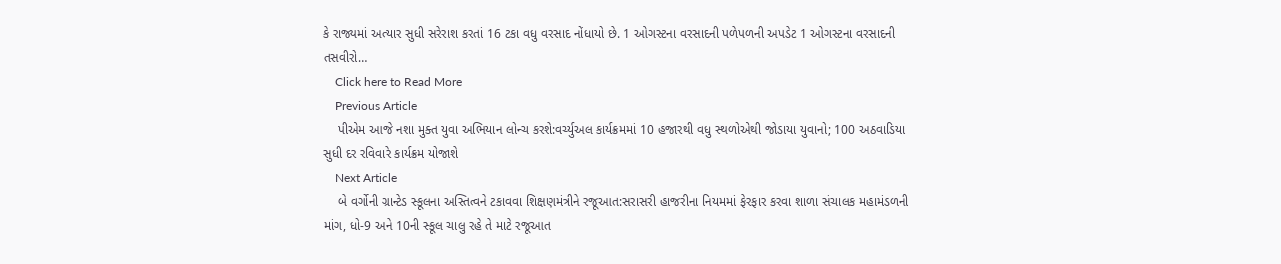કે રાજ્યમાં અત્યાર સુધી સરેરાશ કરતાં 16 ટકા વધુ વરસાદ નોંધાયો છે. 1 ઓગસ્ટના વરસાદની પળેપળની અપડેટ 1 ઓગસ્ટના વરસાદની તસવીરો…
    Click here to Read More
    Previous Article
    પીએમ આજે નશા મુક્ત યુવા અભિયાન લોન્ચ કરશે:વર્ચ્યુઅલ કાર્યક્રમમાં 10 હજારથી વધુ સ્થળોએથી જોડાયા યુવાનો; 100 અઠવાડિયા સુધી દર રવિવારે કાર્યક્રમ યોજાશે
    Next Article
    બે વર્ગોની ગ્રાન્ટેડ સ્કૂલના અસ્તિત્વને ટકાવવા શિક્ષણમંત્રીને રજૂઆત:સરાસરી હાજરીના નિયમમાં ફેરફાર કરવા શાળા સંચાલક મહામંડળની માંગ, ધો-9 અને 10ની સ્કૂલ ચાલુ રહે તે માટે રજૂઆત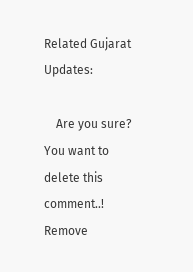Related Gujarat Updates:

    Are you sure? You want to delete this comment..! Remove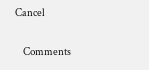Cancel

    Comments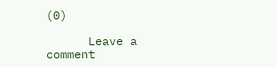(0)

      Leave a comment